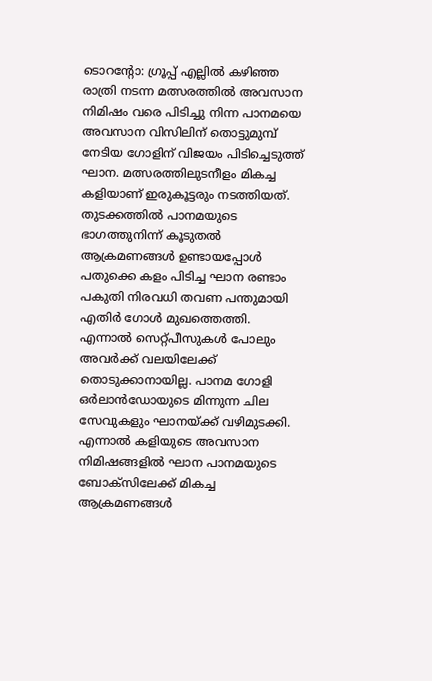ടൊറന്റോ: ഗ്രൂപ്പ് എല്ലിൽ കഴിഞ്ഞ രാത്രി നടന്ന മത്സരത്തിൽ അവസാന നിമിഷം വരെ പിടിച്ചു നിന്ന പാനമയെ അവസാന വിസിലിന് തൊട്ടുമുമ്പ് നേടിയ ഗോളിന് വിജയം പിടിച്ചെടുത്ത് ഘാന. മത്സരത്തിലുടനീളം മികച്ച കളിയാണ് ഇരുകൂട്ടരും നടത്തിയത്.
തുടക്കത്തിൽ പാനമയുടെ ഭാഗത്തുനിന്ന് കൂടുതൽ ആക്രമണങ്ങൾ ഉണ്ടായപ്പോൾ പതുക്കെ കളം പിടിച്ച ഘാന രണ്ടാം പകുതി നിരവധി തവണ പന്തുമായി എതിർ ഗോൾ മുഖത്തെത്തി. എന്നാൽ സെറ്റ്പീസുകൾ പോലും അവർക്ക് വലയിലേക്ക് തൊടുക്കാനായില്ല. പാനമ ഗോളി ഒർലാൻഡോയുടെ മിന്നുന്ന ചില സേവുകളും ഘാനയ്ക്ക് വഴിമുടക്കി.
എന്നാൽ കളിയുടെ അവസാന നിമിഷങ്ങളിൽ ഘാന പാനമയുടെ ബോക്സിലേക്ക് മികച്ച ആക്രമണങ്ങൾ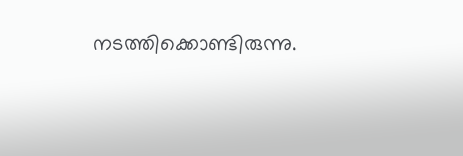നടത്തിക്കൊണ്ടിരുന്നു.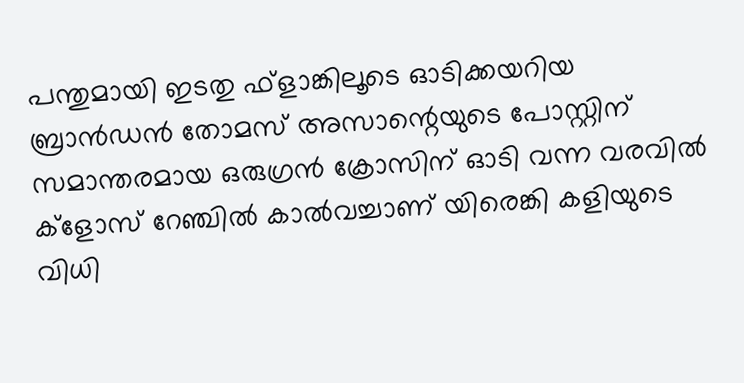പന്തുമായി ഇടതു ഫ്ളാങ്കിലൂടെ ഓടിക്കയറിയ ബ്രാൻഡൻ തോമസ് അസാന്റെയുടെ പോസ്റ്റിന് സമാന്തരമായ ഒരുഗ്രൻ ക്രോസിന് ഓടി വന്ന വരവിൽ ക്ളോസ് റേഞ്ചിൽ കാൽവച്ചാണ് യിരെങ്കി കളിയുടെ വിധി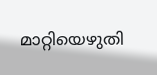മാറ്റിയെഴുതി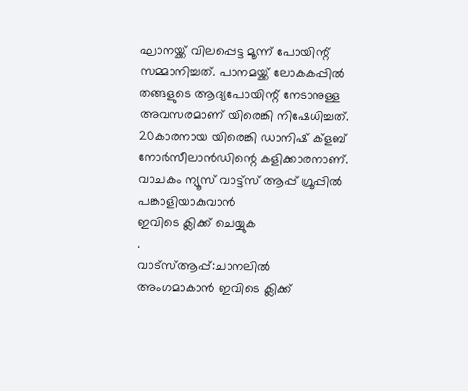ഘാനയ്ക്ക് വിലപ്പെട്ട മൂന്ന് പോയിന്റ് സമ്മാനിച്ചത്. പാനമയ്ക്ക് ലോകകപ്പിൽ തങ്ങളുടെ ആദ്യപോയിന്റ് നേടാനുള്ള അവസരമാണ് യിരെങ്കി നിഷേധിച്ചത്. 20കാരനായ യിരെങ്കി ഡാനിഷ് ക്ളബ് നോർസീലാൻഡിന്റെ കളിക്കാരനാണ്.
വാചകം ന്യൂസ് വാട്ട്സ് ആപ്പ് ഗ്രൂപ്പിൽ പങ്കാളിയാകുവാൻ
ഇവിടെ ക്ലിക്ക് ചെയ്യുക
.
വാട്സ്ആപ്പ്:ചാനലിൽ അംഗമാകാൻ ഇവിടെ ക്ലിക്ക്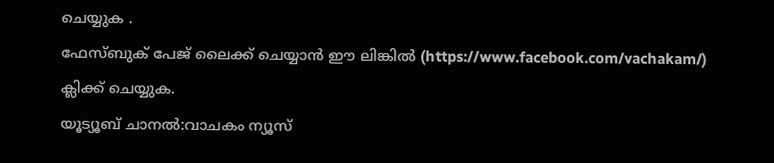ചെയ്യുക .
ഫേസ്ബുക് പേജ് ലൈക്ക് ചെയ്യാൻ ഈ ലിങ്കിൽ (https://www.facebook.com/vachakam/) ക്ലിക്ക് ചെയ്യുക.
യൂട്യൂബ് ചാനൽ:വാചകം ന്യൂസ്